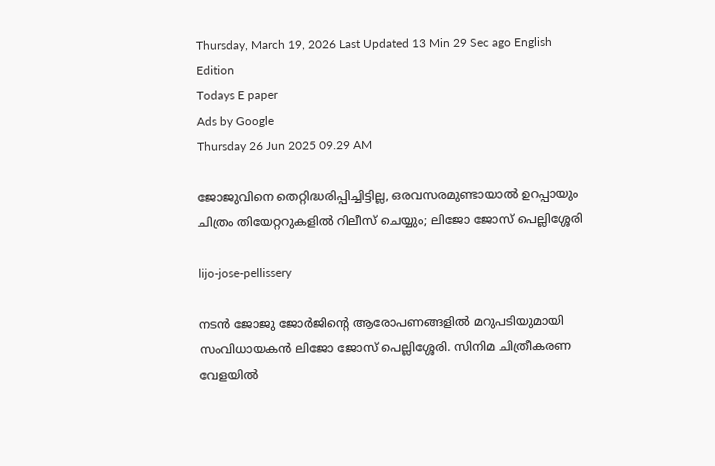Thursday, March 19, 2026 Last Updated 13 Min 29 Sec ago English Edition
Todays E paper
Ads by Google
Thursday 26 Jun 2025 09.29 AM

ജോജുവിനെ തെറ്റിദ്ധരിപ്പിച്ചിട്ടില്ല, ഒരവസരമുണ്ടായാല്‍ ഉറപ്പായും ചിത്രം തിയേറ്ററുകളില്‍ റിലീസ് ചെയ്യും; ലിജോ ജോസ് പെല്ലിശ്ശേരി

lijo-jose-pellissery

നടന്‍ ജോജു ജോർജിന്‍റെ ആരോപണങ്ങളില്‍ മറുപടിയുമായി സംവിധായകന്‍ ലിജോ ജോസ് പെല്ലിശ്ശേരി. സിനിമ ചിത്രീകരണ വേളയിൽ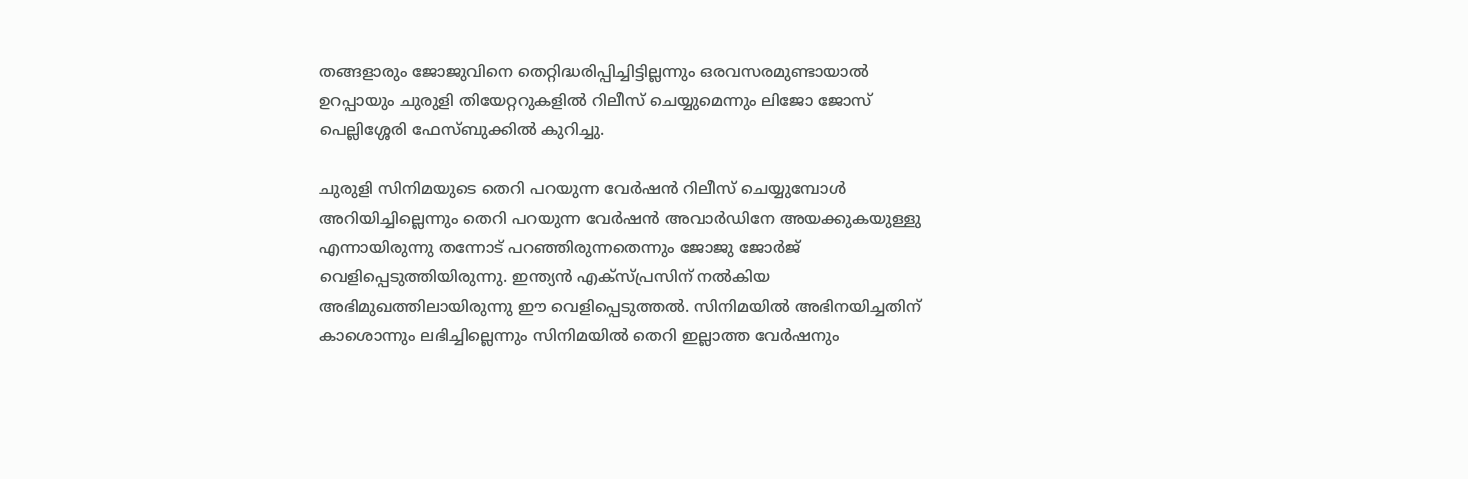തങ്ങളാരും ജോജുവിനെ തെറ്റിദ്ധരിപ്പിച്ചിട്ടില്ലന്നും ഒരവസരമുണ്ടായാൽ ഉറപ്പായും ചുരുളി തിയേറ്ററുകളിൽ റിലീസ് ചെയ്യുമെന്നും ലിജോ ജോസ് പെല്ലിശ്ശേരി ഫേസ്ബുക്കില്‍ കുറിച്ചു.

ചുരുളി സിനിമയുടെ തെറി പറയുന്ന വേർഷന്‍ റിലീസ് ചെയ്യുമ്പോള്‍ അറിയിച്ചില്ലെന്നും തെറി പറയുന്ന വേര്‍ഷന്‍ അവാര്‍ഡിനേ അയക്കുകയുള്ളു എന്നായിരുന്നു തന്നോട് പറഞ്ഞിരുന്നതെന്നും ജോജു ജോർജ് വെളിപ്പെടുത്തിയിരുന്നു. ഇന്ത്യന്‍ എക്സ്പ്രസിന് നല്‍കിയ അഭിമുഖത്തിലായിരുന്നു ഈ വെളിപ്പെടുത്തല്‍. സിനിമയില്‍ അഭിനയിച്ചതിന് കാശൊന്നും ലഭിച്ചില്ലെന്നും സിനിമയില്‍ തെറി ഇല്ലാത്ത വേർഷനും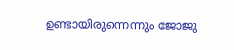ഉണ്ടായിരുന്നെന്നും ജോജു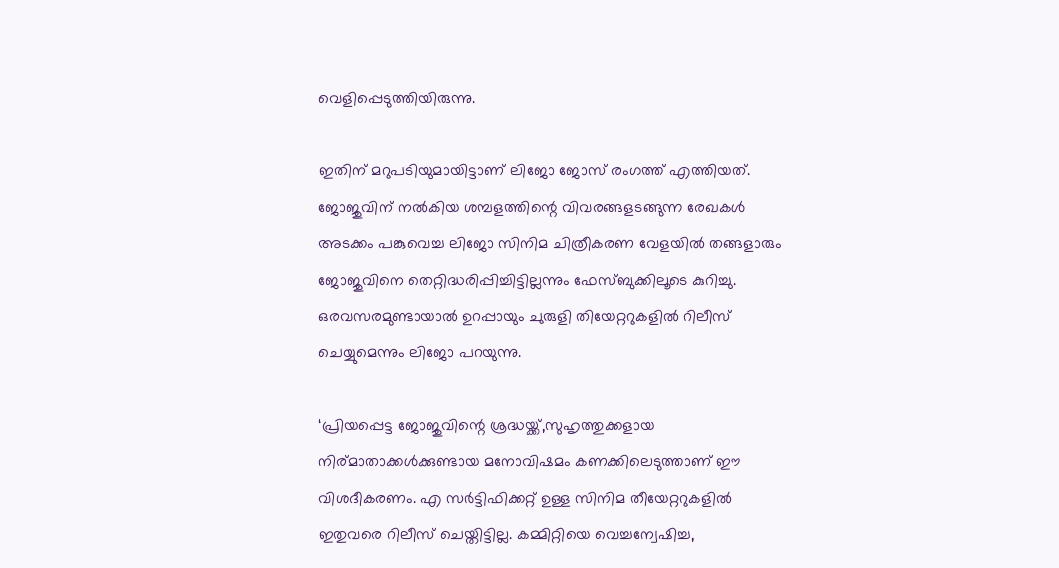വെളിപ്പെടുത്തിയിരുന്നു.

ഇതിന് മറുപടിയുമായിട്ടാണ് ലിജോ ജോസ് രംഗത്ത് എത്തിയത്. ജോജുവിന് നൽകിയ ശമ്പളത്തിന്റെ വിവരങ്ങളടങ്ങുന്ന രേഖകൾ അടക്കം പങ്കുവെച്ച ലിജോ സിനിമ ചിത്രീകരണ വേളയിൽ തങ്ങളാരും ജോജുവിനെ തെറ്റിദ്ധരിപ്പിച്ചിട്ടില്ലന്നും ഫേസ്ബുക്കിലൂടെ കുറിച്ചു. ഒരവസരമുണ്ടായാൽ ഉറപ്പായും ചുരുളി തിയേറ്ററുകളിൽ റിലീസ് ചെയ്യുമെന്നും ലിജോ പറയുന്നു.

‘പ്രിയപ്പെട്ട ജോജുവിന്റെ ശ്രദ്ധയ്ക്ക്,സുഹൃത്തുക്കളായ നിര്മാതാക്കൾക്കുണ്ടായ മനോവിഷമം കണക്കിലെടുത്താണ് ഈ വിശദീകരണം. എ സർട്ടിഫിക്കറ്റ് ഉള്ള സിനിമ തീയേറ്ററുകളിൽ ഇതുവരെ റിലീസ് ചെയ്തിട്ടില്ല. കമ്മിറ്റിയെ വെച്ചന്വേഷിച്ച,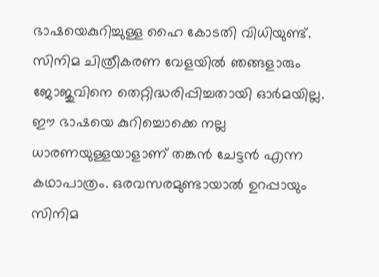ഭാഷയെകുറിച്ചുള്ള ഹൈ കോടതി വിധിയുണ്ട്. സിനിമ ചിത്രീകരണ വേളയിൽ ഞങ്ങളാരും ജോജുവിനെ തെറ്റിദ്ധരിപ്പിച്ചതായി ഓർമയില്ല. ഈ ഭാഷയെ കുറിച്ചൊക്കെ നല്ല ധാരണയുള്ളയാളാണ് തങ്കൻ ചേട്ടൻ എന്ന കഥാപാത്രം. ഒരവസരമുണ്ടായാൽ ഉറപ്പായും സിനിമ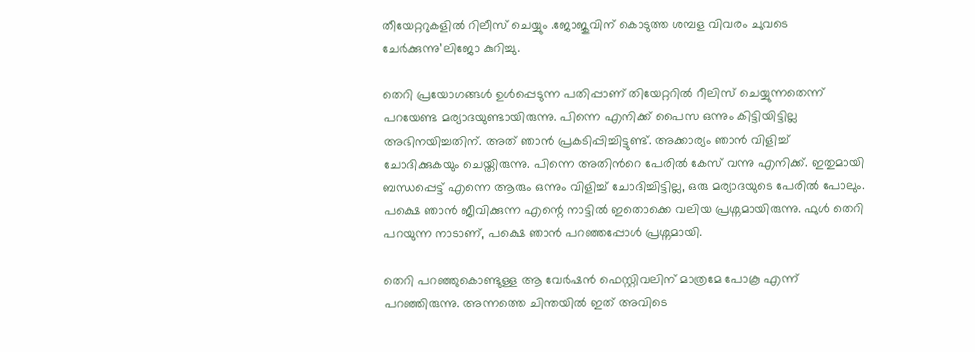തീയേറ്ററുകളിൽ റിലീസ് ചെയ്യും .ജോജുവിന്‌ കൊടുത്ത ശമ്പള വിവരം ചുവടെ ചേർക്കുന്നു’ലിജോ കുറിച്ചു.

തെറി പ്രയോഗങ്ങൾ ഉൾപ്പെടുന്ന പതിപ്പാണ് തിയേറ്ററിൽ റീലിസ് ചെയ്യുന്നതെന്ന് പറയേണ്ട മര്യാദയുണ്ടായിരുന്നു. പിന്നെ എനിക്ക് പൈസ ഒന്നും കിട്ടിയിട്ടില്ല അഭിനയിച്ചതിന്. അത് ഞാൻ പ്രകടിപ്പിച്ചിട്ടുണ്ട്. അക്കാര്യം ഞാൻ വിളിച്ച് ചോദിക്കുകയും ചെയ്തിരുന്നു. പിന്നെ അതിന്‍റെ പേരിൽ കേസ് വന്നു എനിക്ക്. ഇതുമായി ബന്ധപ്പെട്ട് എന്നെ ആരും ഒന്നും വിളിച്ച് ചോദിച്ചിട്ടില്ല, ഒരു മര്യാദയുടെ പേരില്‍ പോലും. പക്ഷെ ഞാൻ ജീവിക്കുന്ന എന്റെ നാട്ടിൽ ഇതൊക്കെ വലിയ പ്രശ്നമായിരുന്നു. ഫുൾ തെറി പറയുന്ന നാടാണ്, പക്ഷെ ഞാൻ പറഞ്ഞപ്പോൾ പ്രശ്നമായി.

തെറി പറഞ്ഞുകൊണ്ടുള്ള ആ വേര്‍ഷന്‍ ഫെസ്റ്റിവലിന് മാത്രമേ പോകൂ എന്ന് പറഞ്ഞിരുന്നു. അന്നത്തെ ചിന്തയിൽ ഇത് അവിടെ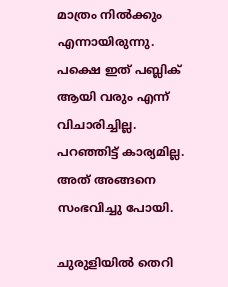മാത്രം നിൽക്കും എന്നായിരുന്നു. പക്ഷെ ഇത് പബ്ലിക് ആയി വരും എന്ന് വിചാരിച്ചില്ല. പറഞ്ഞിട്ട് കാര്യമില്ല. അത് അങ്ങനെ സംഭവിച്ചു പോയി.

ചുരുളിയിൽ തെറി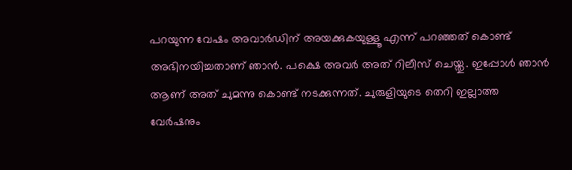പറയുന്ന വേഷം അവാർഡിന് അയക്കുകയുള്ളൂ എന്ന് പറഞ്ഞത് കൊണ്ട് അഭിനയിച്ചതാണ് ഞാൻ. പക്ഷെ അവർ അത് റിലീസ് ചെയ്തു. ഇപ്പോൾ ഞാൻ ആണ് അത് ചുമന്നു കൊണ്ട് നടക്കുന്നത്. ചുരുളിയുടെ തെറി ഇല്ലാത്ത വേർഷനും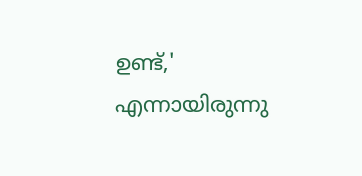ഉണ്ട്,' എന്നായിരുന്നു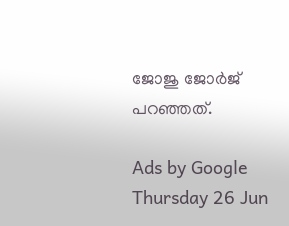ജോജു ജോർജ് പറഞ്ഞത്.

Ads by Google
Thursday 26 Jun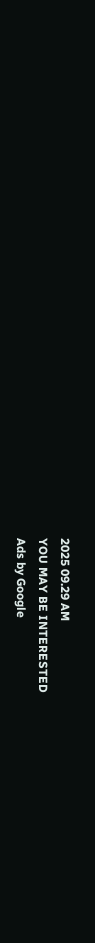2025 09.29 AM
YOU MAY BE INTERESTED
Ads by Google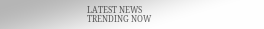LATEST NEWS
TRENDING NOW